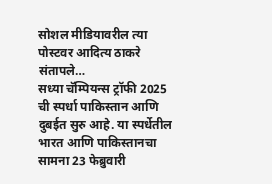सोशल मीडियावरील त्या पोस्टवर आदित्य ठाकरे संतापले…
सध्या चॅम्पियन्स ट्रॉफी 2025 ची स्पर्धा पाकिस्तान आणि दुबईत सुरु आहे. या स्पर्धेतील भारत आणि पाकिस्तानचा सामना 23 फेब्रुवारी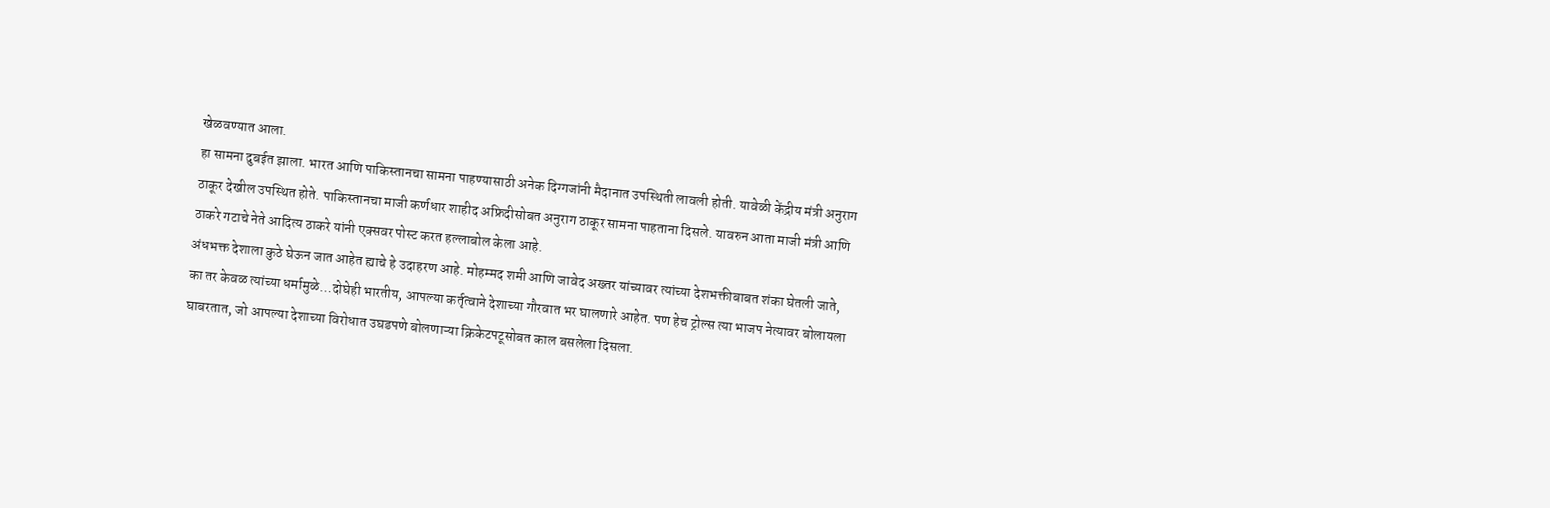खेळवण्यात आला.
हा सामना दुबईत झाला. भारत आणि पाकिस्तानचा सामना पाहण्यासाठी अनेक दिग्गजांनी मैदानात उपस्थिती लावली होती. यावेळी केंद्रीय मंत्री अनुराग ठाकूर देखील उपस्थित होते. पाकिस्तानचा माजी कर्णधार शाहीद अफ्रिदीसोबत अनुराग ठाकूर सामना पाहताना दिसले. यावरुन आता माजी मंत्री आणि ठाकरे गटाचे नेते आदित्य ठाकरे यांनी एक्सवर पोस्ट करत हल्लाबोल केला आहे.
अंधभक्त देशाला कुठे घेऊन जात आहेत ह्याचे हे उदाहरण आहे. मोहम्मद शमी आणि जावेद अख्तर यांच्यावर त्यांच्या देशभक्तीबाबत शंका घेतली जाते, का तर केवळ त्यांच्या धर्मामुळे…दोघेही भारतीय, आपल्या कर्तृत्वाने देशाच्या गौरवात भर घालणारे आहेत. पण हेच ट्रोल्स त्या भाजप नेत्यावर बोलायला घाबरतात, जो आपल्या देशाच्या विरोधात उघडपणे बोलणाऱ्या क्रिकेटपटूसोबत काल बसलेला दिसला.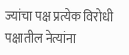ज्यांचा पक्ष प्रत्येक विरोधी पक्षातील नेत्यांना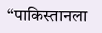“पाकिस्तानला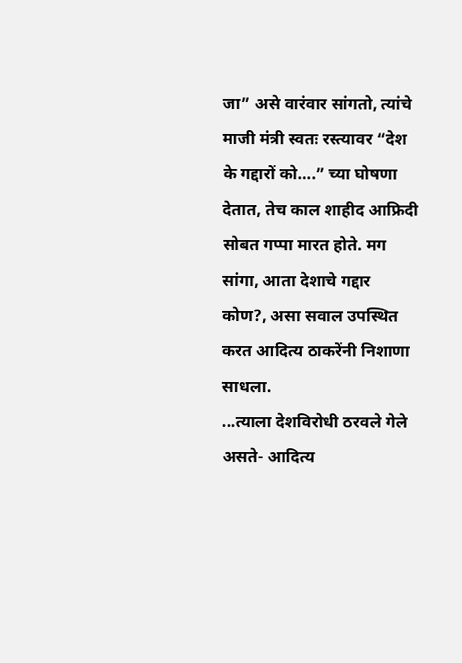जा” असे वारंवार सांगतो, त्यांचे माजी मंत्री स्वतः रस्त्यावर “देश के गद्दारों को….” च्या घोषणा देतात, तेच काल शाहीद आफ्रिदी सोबत गप्पा मारत होते. मग सांगा, आता देशाचे गद्दार कोण?, असा सवाल उपस्थित करत आदित्य ठाकरेंनी निशाणा साधला.
...त्याला देशविरोधी ठरवले गेले असते- आदित्य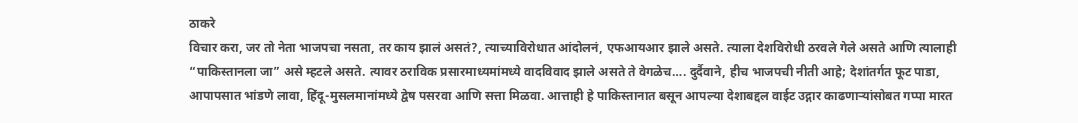ठाकरे
विचार करा, जर तो नेता भाजपचा नसता, तर काय झालं असतं?, त्याच्याविरोधात आंदोलनं, एफआयआर झाले असते. त्याला देशविरोधी ठरवले गेले असते आणि त्यालाही “पाकिस्तानला जा” असे म्हटले असते. त्यावर ठराविक प्रसारमाध्यमांमध्ये वादविवाद झाले असते ते वेगळेच…. दुर्दैवाने, हीच भाजपची नीती आहे; देशांतर्गत फूट पाडा, आपापसात भांडणे लावा, हिंदू-मुसलमानांमध्ये द्वेष पसरवा आणि सत्ता मिळवा. आत्ताही हे पाकिस्तानात बसून आपल्या देशाबद्दल वाईट उद्गार काढणाऱ्यांसोबत गप्पा मारत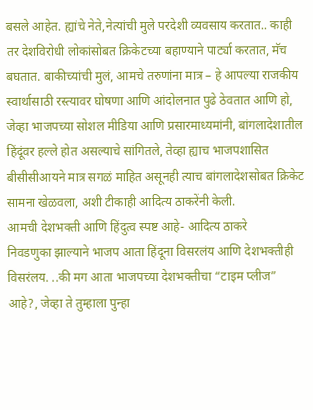बसले आहेत. ह्यांचे नेते,नेत्यांची मुले परदेशी व्यवसाय करतात.. काही तर देशविरोधी लोकांसोबत क्रिकेटच्या बहाण्याने पार्ट्या करतात, मॅच बघतात. बाकीच्यांची मुलं, आमचे तरुणांना मात्र – हे आपल्या राजकीय स्वार्थासाठी रस्त्यावर घोषणा आणि आंदोलनात पुढे ठेवतात आणि हो, जेव्हा भाजपच्या सोशल मीडिया आणि प्रसारमाध्यमांनी, बांगलादेशातील हिंदूंवर हल्ले होत असल्याचे सांगितले, तेव्हा ह्याच भाजपशासित बीसीसीआयने मात्र सगळं माहित असूनही त्याच बांगलादेशसोबत क्रिकेट सामना खेळवला, अशी टीकाही आदित्य ठाकरेंनी केली.
आमची देशभक्ती आणि हिंदुत्व स्पष्ट आहे- आदित्य ठाकरे
निवडणुका झाल्याने भाजप आता हिंदूना विसरलंय आणि देशभक्तीही विसरंलय. ..की मग आता भाजपच्या देशभक्तीचा “टाइम प्लीज” आहे?, जेव्हा ते तुम्हाला पुन्हा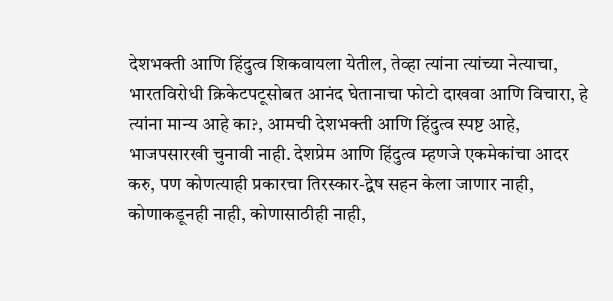देशभक्ती आणि हिंदुत्व शिकवायला येतील, तेव्हा त्यांना त्यांच्या नेत्याचा, भारतविरोधी क्रिकेटपटूसोबत आनंद घेतानाचा फोटो दाखवा आणि विचारा, हे त्यांना मान्य आहे का?, आमची देशभक्ती आणि हिंदुत्व स्पष्ट आहे, भाजपसारखी चुनावी नाही. देशप्रेम आणि हिंदुत्व म्हणजे एकमेकांचा आदर करु, पण कोणत्याही प्रकारचा तिरस्कार-द्वेष सहन केला जाणार नाही, कोणाकडूनही नाही, कोणासाठीही नाही,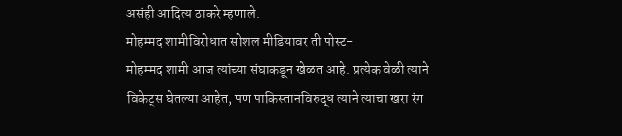असंही आदित्य ठाकरे म्हणाले.
मोहम्मद शामीविरोधात सोशल मीडियावर ती पोस्ट-
मोहम्मद शामी आज त्यांच्या संघाकडून खेळत आहे. प्रत्येक वेळी त्याने विकेट्स घेतल्या आहेत, पण पाकिस्तानविरुद्ध त्याने त्याचा खरा रंग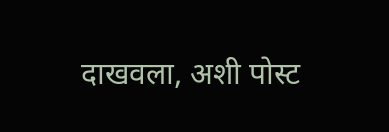दाखवला, अशी पोस्ट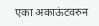एका अकाऊंटवरुन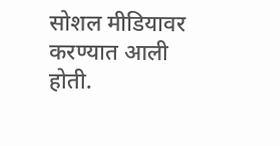सोशल मीडियावर करण्यात आली होती.